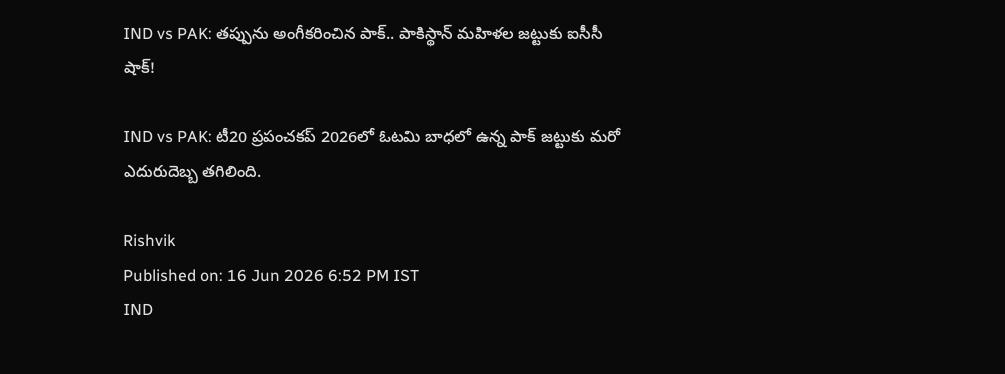IND vs PAK: తప్పును అంగీకరించిన పాక్.. పాకిస్థాన్ మహిళల జట్టుకు ఐసీసీ షాక్!

IND vs PAK: టీ20 ప్రపంచకప్‌ 2026లో ఓటమి బాధలో ఉన్న పాక్ జట్టుకు మరో ఎదురుదెబ్బ తగిలింది.

Rishvik
Published on: 16 Jun 2026 6:52 PM IST
IND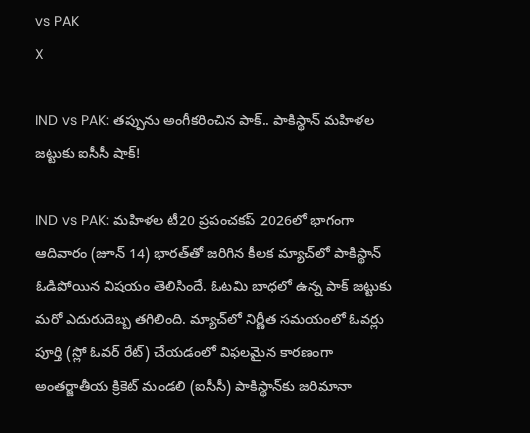vs PAK
X

IND vs PAK: తప్పును అంగీకరించిన పాక్.. పాకిస్థాన్ మహిళల జట్టుకు ఐసీసీ షాక్!

IND vs PAK: మహిళల టీ20 ప్రపంచకప్‌ 2026లో భాగంగా ఆదివారం (జూన్ 14) భారత్‌తో జరిగిన కీలక మ్యాచ్‌లో పాకిస్థాన్ ఓడిపోయిన విషయం తెలిసిందే. ఓటమి బాధలో ఉన్న పాక్ జట్టుకు మరో ఎదురుదెబ్బ తగిలింది. మ్యాచ్‌లో నిర్ణీత సమయంలో ఓవర్లు పూర్తి (స్లో ఓవర్ రేట్) చేయడంలో విఫలమైన కారణంగా అంతర్జాతీయ క్రికెట్ మండలి (ఐసీసీ) పాకిస్థాన్‌కు జరిమానా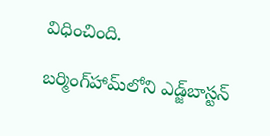విధించింది.

బర్మింగ్‌హామ్‌లోని ఎడ్జ్‌బాస్టన్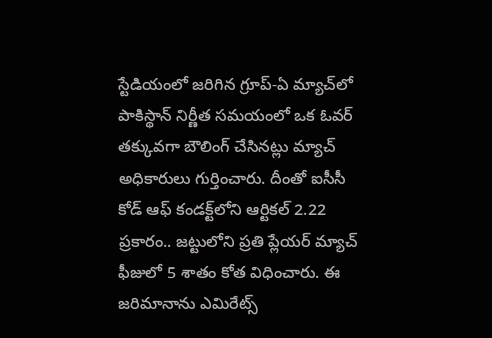స్టేడియంలో జరిగిన గ్రూప్-ఏ మ్యాచ్‌లో పాకిస్థాన్ నిర్ణీత సమయంలో ఒక ఓవర్ తక్కువగా బౌలింగ్ చేసినట్లు మ్యాచ్ అధికారులు గుర్తించారు. దీంతో ఐసీసీ కోడ్ ఆఫ్ కండక్ట్‌లోని ఆర్టికల్ 2.22 ప్రకారం.. జట్టులోని ప్రతి ప్లేయర్ మ్యాచ్ ఫీజులో 5 శాతం కోత విధించారు. ఈ జరిమానాను ఎమిరేట్స్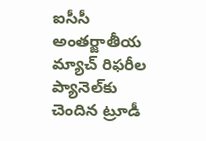ఐసీసీ అంతర్జాతీయ మ్యాచ్ రిఫరీల ప్యానెల్‌కు చెందిన ట్రూడీ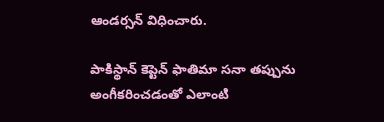ఆండర్సన్ విధించారు.

పాకిస్థాన్ కెప్టెన్ ఫాతిమా సనా తప్పును అంగీకరించడంతో ఎలాంటి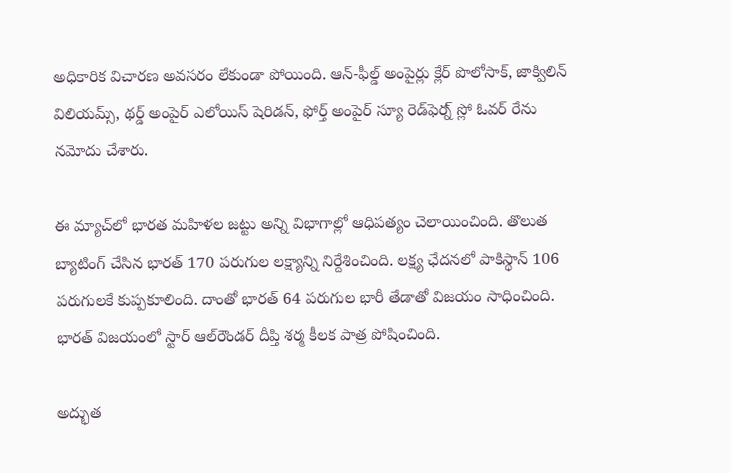అధికారిక విచారణ అవసరం లేకుండా పోయింది. ఆన్-ఫీల్డ్ అంపైర్లు క్లేర్ పొలోసాక్, జాక్విలిన్ విలియమ్స్, థర్డ్ అంపైర్ ఎలోయిస్ షెరిడన్, ఫోర్త్ అంపైర్ స్యూ రెడ్‌ఫెర్న్ స్లో ఓవర్ రేను నమోదు చేశారు.

ఈ మ్యాచ్‌లో భారత మహిళల జట్టు అన్ని విభాగాల్లో ఆధిపత్యం చెలాయించింది. తొలుత బ్యాటింగ్ చేసిన భారత్ 170 పరుగుల లక్ష్యాన్ని నిర్దేశించింది. లక్ష్య ఛేదనలో పాకిస్థాన్ 106 పరుగులకే కుప్పకూలింది. దాంతో భారత్ 64 పరుగుల భారీ తేడాతో విజయం సాధించింది. భారత్ విజయంలో స్టార్ ఆల్‌రౌండర్ దీప్తి శర్మ కీలక పాత్ర పోషించింది.

అద్భుత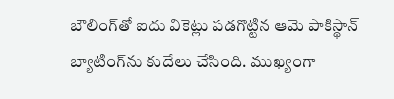బౌలింగ్‌తో ఐదు వికెట్లు పడగొట్టిన ఆమె పాకిస్థాన్ బ్యాటింగ్‌ను కుదేలు చేసింది. ముఖ్యంగా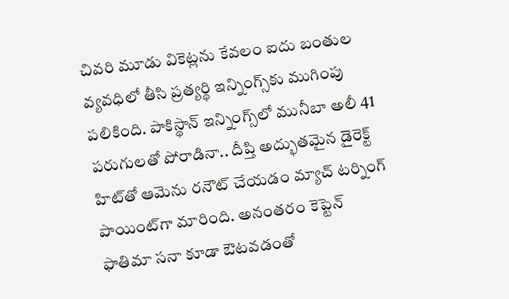చివరి మూడు వికెట్లను కేవలం ఐదు బంతుల వ్యవధిలో తీసి ప్రత్యర్థి ఇన్నింగ్స్‌కు ముగింపు పలికింది. పాకిస్థాన్ ఇన్నింగ్స్‌లో మునీబా అలీ 41 పరుగులతో పోరాడినా.. దీప్తి అద్భుతమైన డైరెక్ట్ హిట్‌తో ఆమెను రనౌట్ చేయడం మ్యాచ్ టర్నింగ్ పాయింట్‌గా మారింది. అనంతరం కెప్టెన్ ఫాతిమా సనా కూడా ఔటవడంతో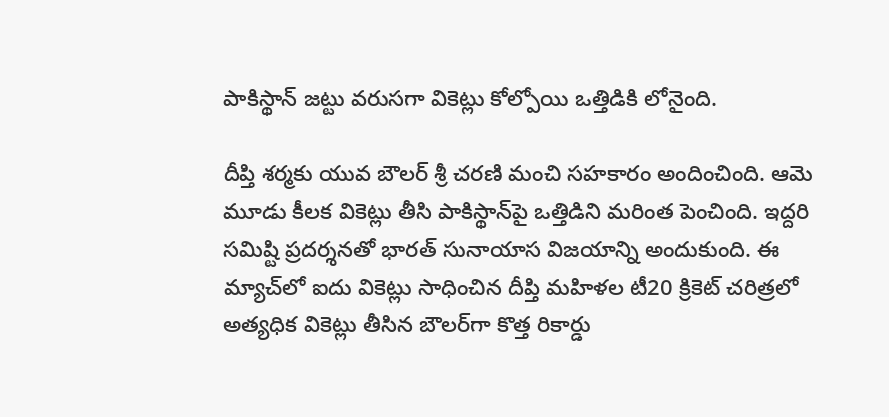పాకిస్థాన్ జట్టు వరుసగా వికెట్లు కోల్పోయి ఒత్తిడికి లోనైంది.

దీప్తి శర్మకు యువ బౌలర్ శ్రీ చరణి మంచి సహకారం అందించింది. ఆమె మూడు కీలక వికెట్లు తీసి పాకిస్థాన్‌పై ఒత్తిడిని మరింత పెంచింది. ఇద్దరి సమిష్టి ప్రదర్శనతో భారత్ సునాయాస విజయాన్ని అందుకుంది. ఈ మ్యాచ్‌లో ఐదు వికెట్లు సాధించిన దీప్తి మహిళల టీ20 క్రికెట్ చరిత్రలో అత్యధిక వికెట్లు తీసిన బౌలర్‌గా కొత్త రికార్డు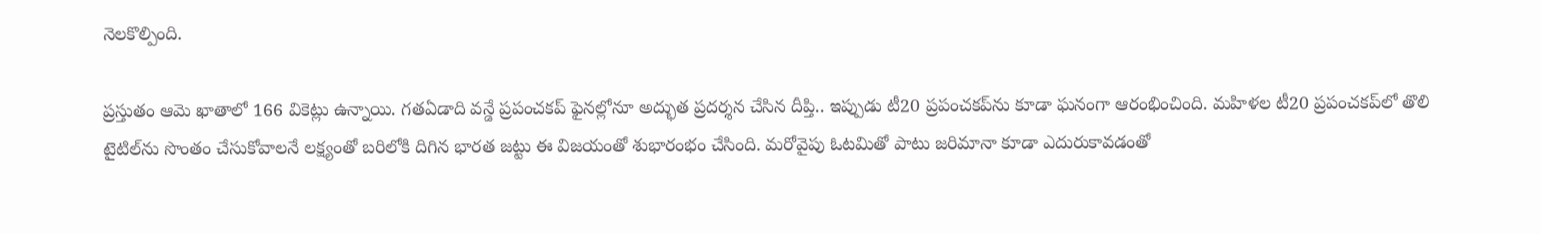నెలకొల్పింది.

ప్రస్తుతం ఆమె ఖాతాలో 166 వికెట్లు ఉన్నాయి. గతఏడాది వన్డే ప్రపంచకప్ ఫైనల్లోనూ అద్భుత ప్రదర్శన చేసిన దీప్తి.. ఇప్పుడు టీ20 ప్రపంచకప్‌ను కూడా ఘనంగా ఆరంభించింది. మహిళల టీ20 ప్రపంచకప్‌లో తొలి టైటిల్‌ను సొంతం చేసుకోవాలనే లక్ష్యంతో బరిలోకి దిగిన భారత జట్టు ఈ విజయంతో శుభారంభం చేసింది. మరోవైపు ఓటమితో పాటు జరిమానా కూడా ఎదురుకావడంతో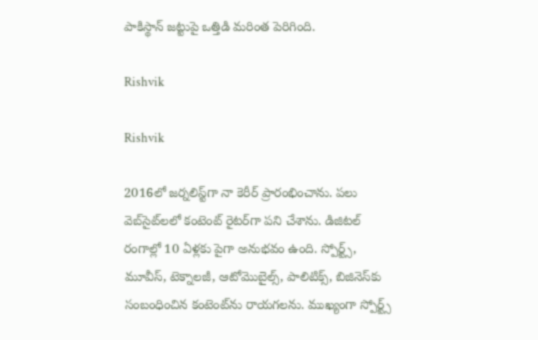పాకిస్థాన్ జట్టుపై ఒత్తిడి మరింత పెరిగింది.

Rishvik

Rishvik

2016లో జర్నలిస్ట్‌గా నా కెరీర్ ప్రారంభించాను. పలు వెబ్‌సైట్‌లలో కంటెంట్ రైటర్‌గా పని చేశాను. డిజిటల్‌ రంగాల్లో 10 ఏళ్లకు పైగా అనుభవం ఉంది. స్పోర్ట్స్, మూవీస్, టెక్నాలజీ, ఆటోమొబైల్స్, పాలిటిక్స్, బిజినెస్‌కు సంబంధించిన కంటెంట్‌ను రాయగలను. ముఖ్యంగా స్పోర్ట్స్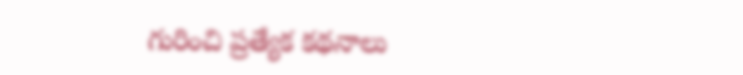గురించి ప్రత్యేక కథనాలు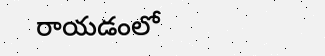రాయడంలో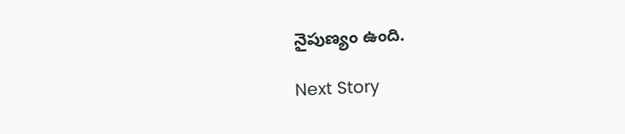నైపుణ్యం ఉంది.

Next Story